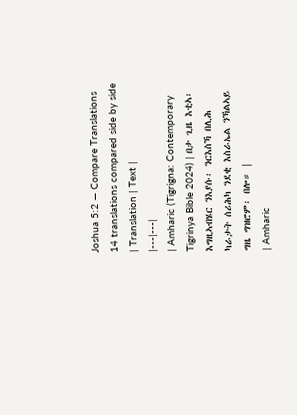Joshua 5:2 — Compare Translations
14 translations compared side by side
| Translation | Text |
|---|---|
| Amharic (Tigrigna: Contemporary Tigrinya Bible 2024) | በታ ጊዜ እቲኣ፡ እግዚኣብሄር ንእያሱ፡ ንርእስኻ በሊሕ ካራታት ሰሪሕካ ንደቂ እስራኤል ንኻልኣይ ግዜ ግዝሮም፡ በሎ። |
| Amharic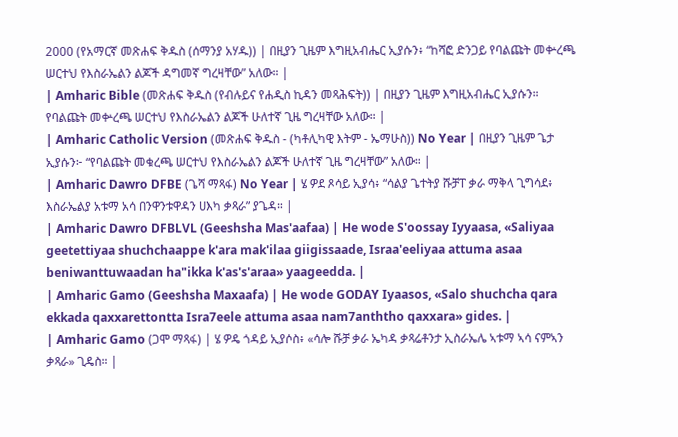2000 (የአማርኛ መጽሐፍ ቅዱስ (ሰማንያ አሃዱ)) | በዚያን ጊዜም እግዚአብሔር ኢያሱን፥ “ከሻፎ ድንጋይ የባልጩት መቍረጫ ሠርተህ የእስራኤልን ልጆች ዳግመኛ ግረዛቸው” አለው። |
| Amharic Bible (መጽሐፍ ቅዱስ (የብሉይና የሐዲስ ኪዳን መጻሕፍት)) | በዚያን ጊዜም እግዚአብሔር ኢያሱን። የባልጩት መቍረጫ ሠርተህ የእስራኤልን ልጆች ሁለተኛ ጊዜ ግረዛቸው አለው። |
| Amharic Catholic Version (መጽሐፍ ቅዱስ - (ካቶሊካዊ እትም - ኤማሁስ)) No Year | በዚያን ጊዜም ጌታ ኢያሱን፦ “የባልጩት መቁረጫ ሠርተህ የእስራኤልን ልጆች ሁለተኛ ጊዜ ግረዛቸው” አለው። |
| Amharic Dawro DFBE (ጌሻ ማጻፋ) No Year | ሄ ዎደ ጾሳይ ኢያሳ፥ “ሳልያ ጌተትያ ሹቻፐ ቃራ ማቅላ ጊግሳደ፥ እስራኤልያ አቱማ አሳ በንዋንቱዋዳን ሀእካ ቃጻራ” ያጌዳ። |
| Amharic Dawro DFBLVL (Geeshsha Mas'aafaa) | He wode S'oossay Iyyaasa, «Saliyaa geetettiyaa shuchchaappe k'ara mak'ilaa giigissaade, Israa'eeliyaa attuma asaa beniwanttuwaadan ha"ikka k'as's'araa» yaageedda. |
| Amharic Gamo (Geeshsha Maxaafa) | He wode GODAY Iyaasos, «Salo shuchcha qara ekkada qaxxarettontta Isra7eele attuma asaa nam7anththo qaxxara» gides. |
| Amharic Gamo (ጋሞ ማጻፋ) | ሄ ዎዴ ጎዳይ ኢያሶስ፥ «ሳሎ ሹቻ ቃራ ኤካዳ ቃጻሬቶንታ ኢስራኤሌ ኣቱማ ኣሳ ናምኣን ቃጻራ» ጊዴስ። |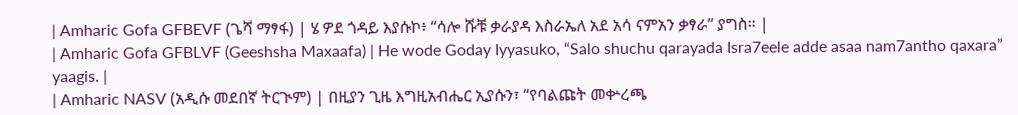| Amharic Gofa GFBEVF (ጌሻ ማፃፋ) | ሄ ዎደ ጎዳይ እያሱኮ፥ “ሳሎ ሹቹ ቃራያዳ እስራኤለ አደ አሳ ናምአን ቃፃራ” ያግስ። |
| Amharic Gofa GFBLVF (Geeshsha Maxaafa) | He wode Goday Iyyasuko, “Salo shuchu qarayada Isra7eele adde asaa nam7antho qaxara” yaagis. |
| Amharic NASV (አዲሱ መደበኛ ትርጒም) | በዚያን ጊዜ እግዚአብሔር ኢያሱን፣ “የባልጩት መቍረጫ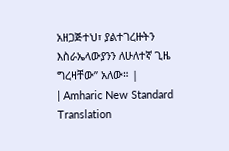አዘጋጅተህ፣ ያልተገረዙትን እስራኤላውያንን ለሁለተኛ ጊዜ ግረዛቸው” አለው። |
| Amharic New Standard Translation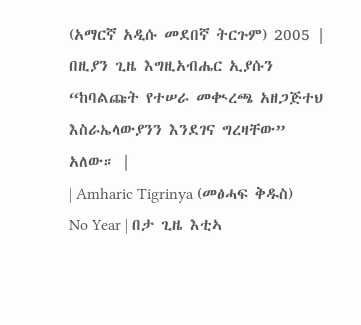(አማርኛ አዲሱ መደበኛ ትርጉም) 2005 | በዚያን ጊዜ እግዚአብሔር ኢያሱን “ከባልጩት የተሠራ መቊረጫ አዘጋጅተህ እስራኤላውያንን እንደገና ግረዛቸው” አለው። |
| Amharic Tigrinya (መፅሓፍ ቅዱስ) No Year | በታ ጊዜ እቲኣ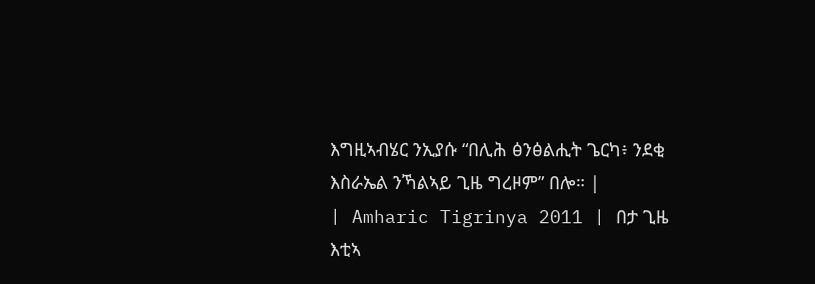እግዚኣብሄር ንኢያሱ “በሊሕ ፅንፅልሒት ጌርካ፥ ንደቂ እስራኤል ንኻልኣይ ጊዜ ግረዞም” በሎ። |
| Amharic Tigrinya 2011 | በታ ጊዜ እቲኣ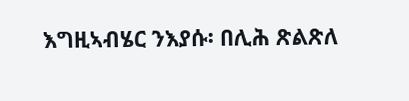እግዚኣብሄር ንእያሱ፡ በሊሕ ጽልጽለ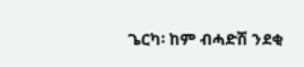ጌርካ፡ ከም ብሓድሽ ንደቂ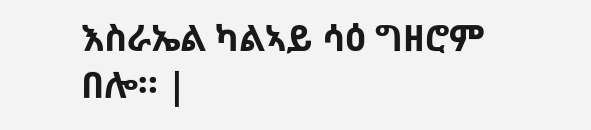እስራኤል ካልኣይ ሳዕ ግዘሮም በሎ። |